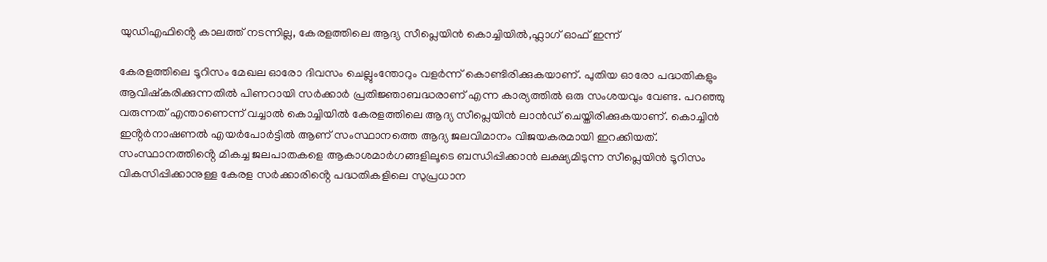യുഡിഎഫിൻ്റെ കാലത്ത് നടന്നില്ല, കേരളത്തിലെ ആദ്യ സീപ്ലെയിൻ കൊച്ചിയിൽ,ഫ്ലാഗ് ഓഫ് ഇന്ന്

കേരളത്തിലെ ടൂറിസം മേഖല ഓരോ ദിവസം ചെല്ലുംന്തോറും വളർന്ന് കൊണ്ടിരിക്കുകയാണ്. പുതിയ ഓരോ പദ്ധതികളും ആവിഷ്കരിക്കുന്നതിൽ പിണറായി സർക്കാർ പ്രതിജ്ഞാബദ്ധരാണ് എന്ന കാര്യത്തിൽ ഒരു സംശയവും വേണ്ട. പറഞ്ഞു വരുന്നത് എന്താണെന്ന് വച്ചാൽ കൊച്ചിയിൽ കേരളത്തിലെ ആദ്യ സീപ്ലെയിൻ ലാൻഡ് ചെയ്തിരിക്കുകയാണ്. കൊച്ചിൻ ഇൻ്റർനാഷണൽ എയർപോർട്ടിൽ ആണ് സംസ്ഥാനത്തെ ആദ്യ ജലവിമാനം വിജയകരമായി ഇറക്കിയത്. സംസ്ഥാനത്തിൻ്റെ മികച്ച ജലപാതകളെ ആകാശമാർഗങ്ങളിലൂടെ ബന്ധിപ്പിക്കാൻ ലക്ഷ്യമിടുന്ന സീപ്ലെയിൻ ടൂറിസം വികസിപ്പിക്കാനുള്ള കേരള സർക്കാരിൻ്റെ പദ്ധതികളിലെ സുപ്രധാന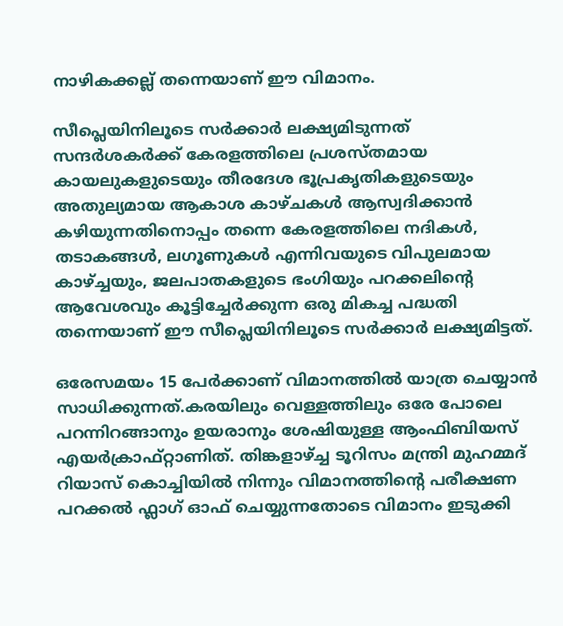നാഴികക്കല്ല് തന്നെയാണ് ഈ വിമാനം.

സീപ്ലെയിനിലൂടെ സർക്കാർ ലക്ഷ്യമിടുന്നത് സന്ദർശകർക്ക് കേരളത്തിലെ പ്രശസ്തമായ കായലുകളുടെയും തീരദേശ ഭൂപ്രകൃതികളുടെയും അതുല്യമായ ആകാശ കാഴ്ചകൾ ആസ്വദിക്കാൻ കഴിയുന്നതിനൊപ്പം തന്നെ കേരളത്തിലെ നദികൾ, തടാകങ്ങൾ, ലഗൂണുകൾ എന്നിവയുടെ വിപുലമായ കാഴ്ച്ചയും, ജലപാതകളുടെ ഭംഗിയും പറക്കലിൻ്റെ ആവേശവും കൂട്ടിച്ചേർക്കുന്ന ഒരു മികച്ച പദ്ധതി തന്നെയാണ് ഈ സീപ്ലെയിനിലൂടെ സർക്കാർ ലക്ഷ്യമിട്ടത്.

ഒരേസമയം 15 പേർക്കാണ് വിമാനത്തിൽ യാത്ര ചെയ്യാൻ സാധിക്കുന്നത്.കരയിലും വെള്ളത്തിലും ഒരേ പോലെ പറന്നിറങ്ങാനും ഉയരാനും ശേഷിയുള്ള ആംഫിബിയസ് എയ‍ർക്രാഫ്റ്റാണിത്. തിങ്കളാഴ്ച്ച ടൂറിസം മന്ത്രി മുഹമ്മദ് റിയാസ് കൊച്ചിയിൽ നിന്നും വിമാനത്തിൻ്റെ പരീക്ഷണ പറക്കൽ ഫ്ലാഗ് ഓഫ് ചെയ്യുന്നതോടെ വിമാനം ഇടുക്കി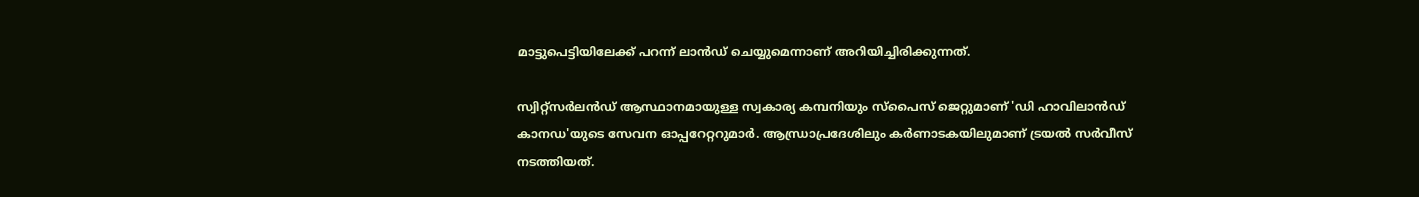മാട്ടുപെട്ടിയിലേക്ക് പറന്ന് ലാൻഡ് ചെയ്യുമെന്നാണ് അറിയിച്ചിരിക്കുന്നത്.

സ്വിറ്റ്‌സർലൻഡ് ആസ്ഥാനമായുള്ള സ്വകാര്യ കമ്പനിയും സ്‌പൈസ് ജെറ്റുമാണ് 'ഡി ഹാവിലാൻഡ് കാനഡ'യുടെ സേവന ഓപ്പറേറ്ററുമാർ. ആന്ധ്രാപ്രദേശിലും കർണാടകയിലുമാണ് ട്രയൽ സർവീസ് നടത്തിയത്.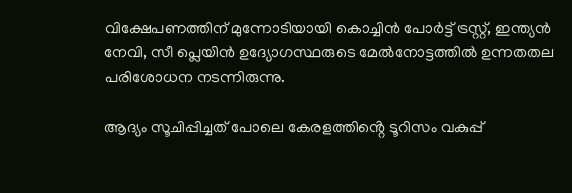വിക്ഷേപണത്തിന് മുന്നോടിയായി കൊച്ചിൻ പോർട്ട് ട്രസ്റ്റ്, ഇന്ത്യൻ നേവി, സീ പ്ലെയിൻ ഉദ്യോഗസ്ഥരുടെ മേൽനോട്ടത്തിൽ ഉന്നതതല പരിശോധന നടന്നിരുന്നു.

ആദ്യം സൂചിപ്പിച്ചത് പോലെ കേരളത്തിൻ്റെ ടൂറിസം വകുപ്പ്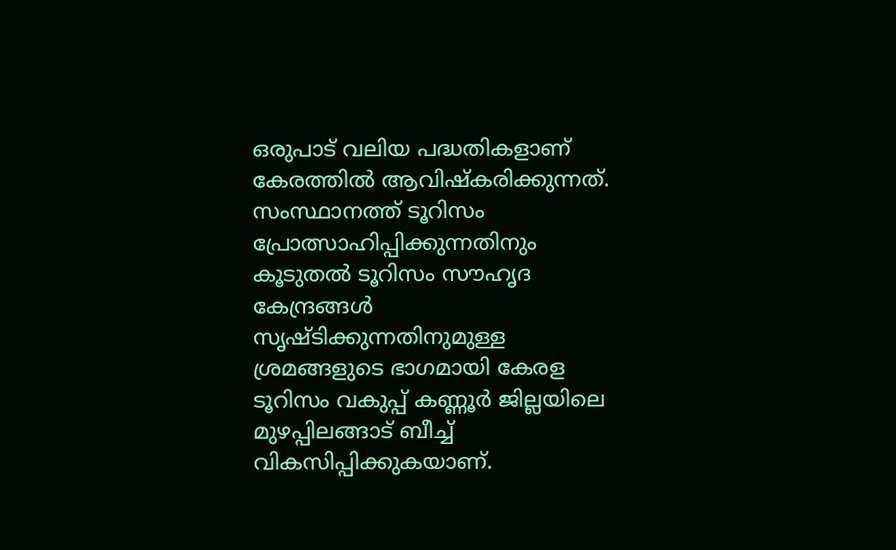ഒരുപാട് വലിയ പദ്ധതികളാണ് കേരത്തിൽ ആവിഷ്കരിക്കുന്നത്. സംസ്ഥാനത്ത് ടൂറിസം പ്രോത്സാഹിപ്പിക്കുന്നതിനും കൂടുതൽ ടൂറിസം സൗഹൃദ കേന്ദ്രങ്ങൾ സൃഷ്ടിക്കുന്നതിനുമുള്ള ശ്രമങ്ങളുടെ ഭാഗമായി കേരള ടൂറിസം വകുപ്പ് കണ്ണൂർ ജില്ലയിലെ മുഴപ്പിലങ്ങാട് ബീച്ച് വികസിപ്പിക്കുകയാണ്.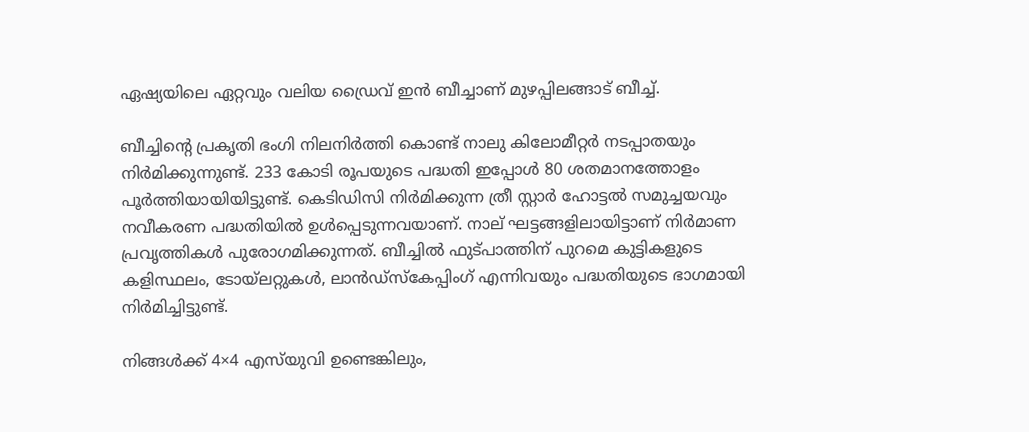ഏഷ്യയിലെ ഏറ്റവും വലിയ ഡ്രൈവ് ഇൻ ബീച്ചാണ് മുഴപ്പിലങ്ങാട് ബീച്ച്.

ബീച്ചിൻ്റെ പ്രകൃതി ഭംഗി നിലനിർത്തി കൊണ്ട് നാലു കിലോമീറ്റർ നടപ്പാതയും നിർമിക്കുന്നുണ്ട്. 233 കോടി രൂപയുടെ പദ്ധതി ഇപ്പോൾ 80 ശതമാനത്തോളം പൂർത്തിയായിയിട്ടുണ്ട്. കെടിഡിസി നിർമിക്കുന്ന ത്രീ സ്റ്റാർ ഹോട്ടൽ സമുച്ചയവും നവീകരണ പദ്ധതിയിൽ ഉൾപ്പെടുന്നവയാണ്. നാല് ഘട്ടങ്ങളിലായിട്ടാണ് നിർമാണ പ്രവൃത്തികൾ പുരോഗമിക്കുന്നത്. ബീച്ചിൽ ഫുട്പാത്തിന് പുറമെ കുട്ടികളുടെ കളിസ്ഥലം, ടോയ്‌ലറ്റുകൾ, ലാൻഡ്‌സ്‌കേപ്പിംഗ് എന്നിവയും പദ്ധതിയുടെ ഭാഗമായി നിർമിച്ചിട്ടുണ്ട്.

നിങ്ങൾക്ക് 4×4 എസ്‌യുവി ഉണ്ടെങ്കിലും,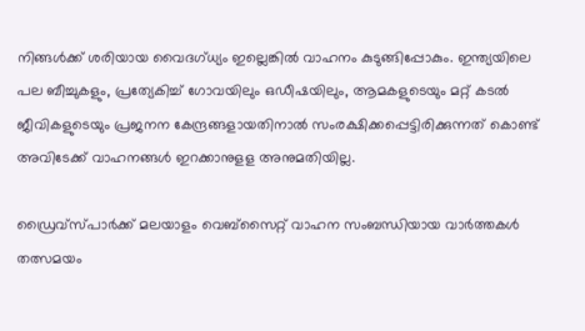നിങ്ങൾക്ക് ശരിയായ വൈദഗ്ധ്യം ഇല്ലെങ്കിൽ വാഹനം കുടുങ്ങിപ്പോകും. ഇന്ത്യയിലെ പല ബീച്ചുകളും, പ്രത്യേകിച്ച് ഗോവയിലും ഒഡീഷയിലും, ആമകളുടെയും മറ്റ് കടൽ ജീവികളുടെയും പ്രജനന കേന്ദ്രങ്ങളായതിനാൽ സംരക്ഷിക്കപ്പെട്ടിരിക്കുന്നത് കൊണ്ട് അവിടേക്ക് വാഹനങ്ങൾ ഇറക്കാനുളള അനുമതിയില്ല.

ഡ്രൈവ്സ്പാർക്ക് മലയാളം വെബ്‌സൈറ്റ് വാഹന സംബന്ധിയായ വാർത്തകൾ തത്സമയം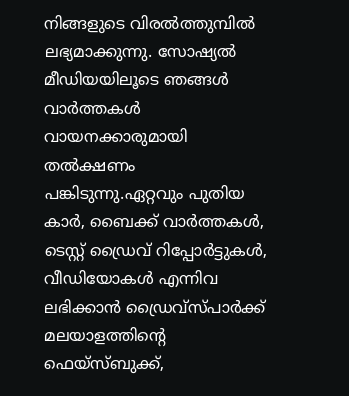നിങ്ങളുടെ വിരൽത്തുമ്പിൽ ലഭ്യമാക്കുന്നു. സോഷ്യൽ മീഡിയയിലൂടെ ഞങ്ങൾ വാർത്തകൾ വായനക്കാരുമായി തൽക്ഷണം പങ്കിടുന്നു.ഏറ്റവും പുതിയ കാർ, ബൈക്ക് വാർത്തകൾ, ടെസ്റ്റ് ഡ്രൈവ് റിപ്പോർട്ടുകൾ, വീഡിയോകൾ എന്നിവ ലഭിക്കാൻ ഡ്രൈവ്സ്പാർക്ക് മലയാളത്തിന്റെ ഫെയ്‌സ്ബുക്ക്,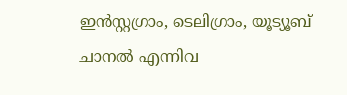ഇൻസ്റ്റഗ്രാം, ടെലിഗ്രാം, യൂട്യൂബ് ചാനൽ എന്നിവ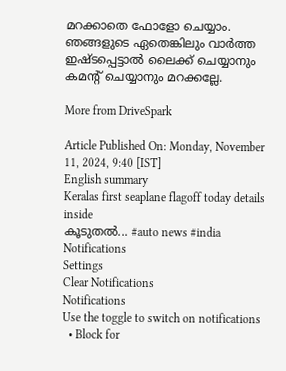മറക്കാതെ ഫോളോ ചെയ്യാം. ഞങ്ങളുടെ ഏതെങ്കിലും വാർത്ത ഇഷ്ടപ്പെട്ടാൽ ലൈക്ക് ചെയ്യാനും കമൻ്റ് ചെയ്യാനും മറക്കല്ലേ.

More from DriveSpark

Article Published On: Monday, November 11, 2024, 9:40 [IST]
English summary
Keralas first seaplane flagoff today details inside
കൂടുതല്‍... #auto news #india
Notifications
Settings
Clear Notifications
Notifications
Use the toggle to switch on notifications
  • Block for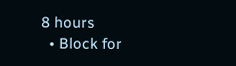8 hours
  • Block for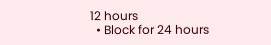12 hours
  • Block for 24 hours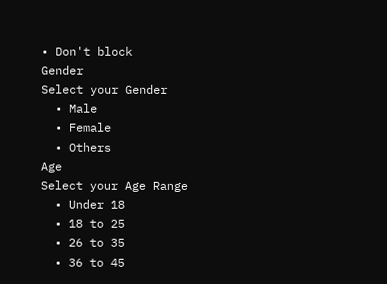• Don't block
Gender
Select your Gender
  • Male
  • Female
  • Others
Age
Select your Age Range
  • Under 18
  • 18 to 25
  • 26 to 35
  • 36 to 45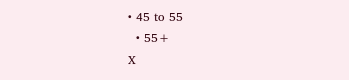• 45 to 55
  • 55+
X